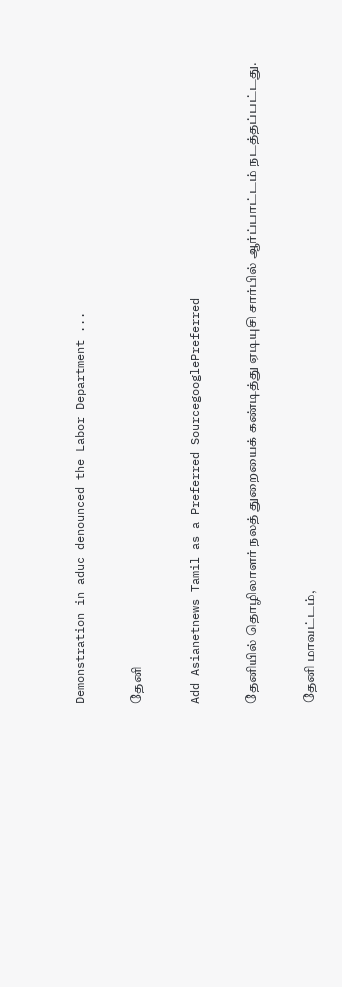Demonstration in aduc denounced the Labor Department ...

தேனி

Add Asianetnews Tamil as a Preferred SourcegooglePreferred

தேனியில் தொழிலாளர் நலத் துறையைக் கண்டித்து ஏடியுசி சார்பில் ஆர்ப்பாட்டம் நடத்தப்பட்டது.

தேனி மாவட்டம்,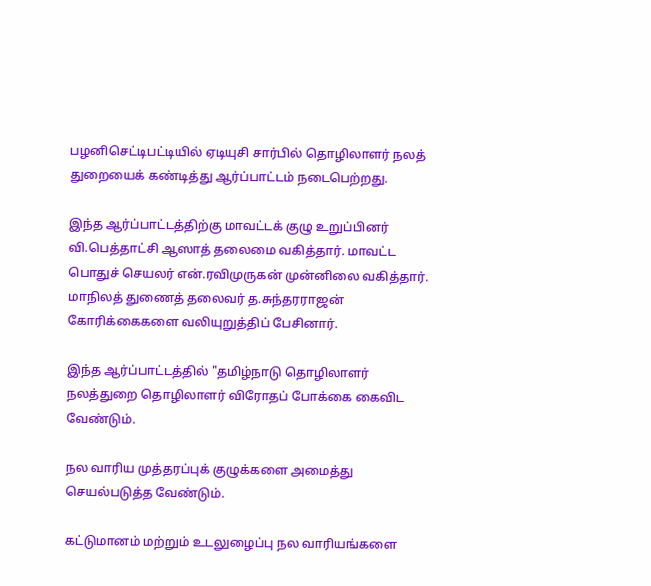பழனிசெட்டிபட்டியில் ஏடியுசி சார்பில் தொழிலாளர் நலத் துறையைக் கண்டித்து ஆர்ப்பாட்டம் நடைபெற்றது.

இந்த ஆர்ப்பாட்டத்திற்கு மாவட்டக் குழு உறுப்பினர் வி.பெத்தாட்சி ஆஸாத் தலைமை வகித்தார். மாவட்ட பொதுச் செயலர் என்.ரவிமுருகன் முன்னிலை வகித்தார். மாநிலத் துணைத் தலைவர் த.சுந்தரராஜன் கோரிக்கைகளை வலியுறுத்திப் பேசினார்.

இந்த ஆர்ப்பாட்டத்தில் "தமிழ்நாடு தொழிலாளர் நலத்துறை தொழிலாளர் விரோதப் போக்கை கைவிட வேண்டும்.

நல வாரிய முத்தரப்புக் குழுக்களை அமைத்து செயல்படுத்த வேண்டும்.

கட்டுமானம் மற்றும் உடலுழைப்பு நல வாரியங்களை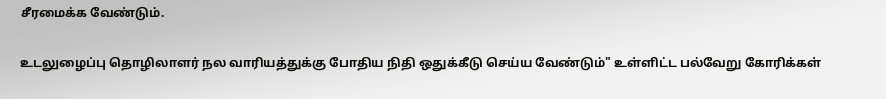சீரமைக்க வேண்டும்.

உடலுழைப்பு தொழிலாளர் நல வாரியத்துக்கு போதிய நிதி ஒதுக்கீடு செய்ய வேண்டும்" உள்ளிட்ட பல்வேறு கோரிக்கள்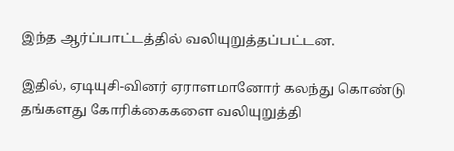இந்த ஆர்ப்பாட்டத்தில் வலியுறுத்தப்பட்டன.

இதில், ஏடியுசி-வினர் ஏராளமானோர் கலந்து கொண்டு தங்களது கோரிக்கைகளை வலியுறுத்தி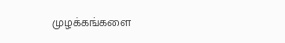முழக்கங்களை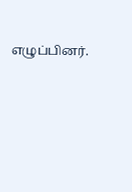எழுப்பினர்.